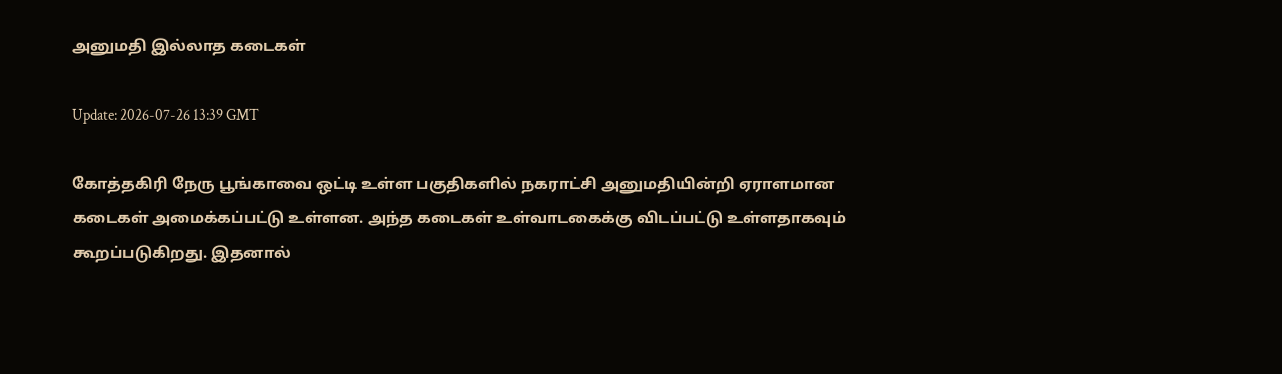அனுமதி இல்லாத கடைகள்

Update: 2026-07-26 13:39 GMT

கோத்தகிரி நேரு பூங்காவை ஒட்டி உள்ள பகுதிகளில் நகராட்சி அனுமதியின்றி ஏராளமான கடைகள் அமைக்கப்பட்டு உள்ளன. அந்த கடைகள் உள்வாடகைக்கு விடப்பட்டு உள்ளதாகவும் கூறப்படுகிறது. இதனால்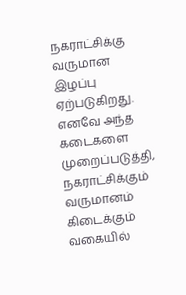நகராட்சிக்கு வருமான இழப்பு ஏற்படுகிறது. எனவே அந்த கடைகளை முறைப்படுத்தி, நகராட்சிக்கும் வருமானம் கிடைக்கும் வகையில்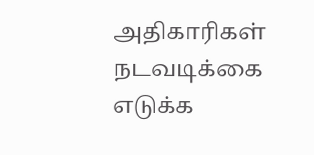அதிகாரிகள் நடவடிக்கை எடுக்க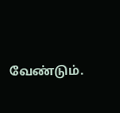வேண்டும்.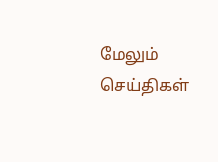மேலும் செய்திகள்